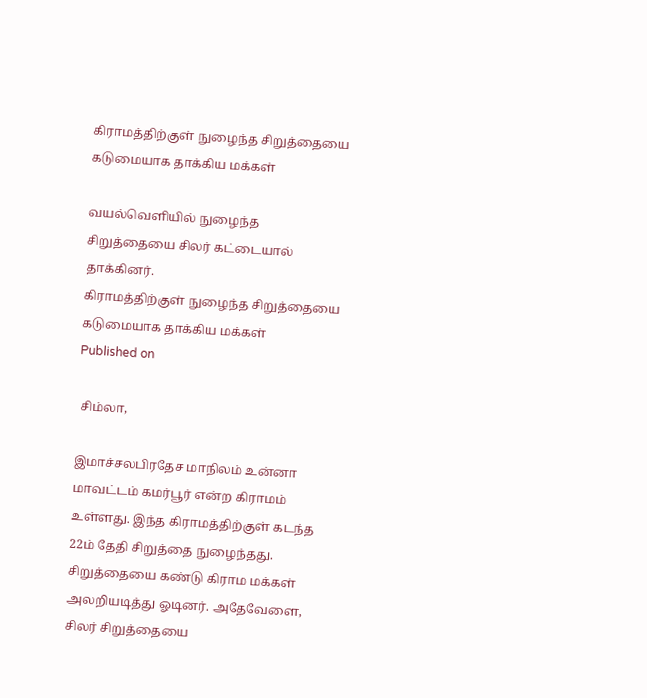கிராமத்திற்குள் நுழைந்த சிறுத்தையை கடுமையாக தாக்கிய மக்கள்

வயல்வெளியில் நுழைந்த சிறுத்தையை சிலர் கட்டையால் தாக்கினர்.
கிராமத்திற்குள் நுழைந்த சிறுத்தையை கடுமையாக தாக்கிய மக்கள்
Published on

 சிம்லா,

இமாச்சலபிரதேச மாநிலம் உன்னா மாவட்டம் கமர்பூர் என்ற கிராமம் உள்ளது. இந்த கிராமத்திற்குள் கடந்த 22ம் தேதி சிறுத்தை நுழைந்தது. சிறுத்தையை கண்டு கிராம மக்கள் அலறியடித்து ஓடினர். அதேவேளை, சிலர் சிறுத்தையை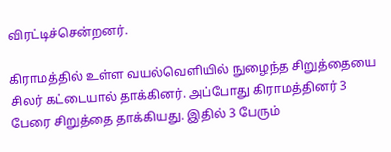விரட்டிச்சென்றனர்.

கிராமத்தில் உள்ள வயல்வெளியில் நுழைந்த சிறுத்தையை சிலர் கட்டையால் தாக்கினர். அப்போது கிராமத்தினர் 3 பேரை சிறுத்தை தாக்கியது. இதில் 3 பேரும்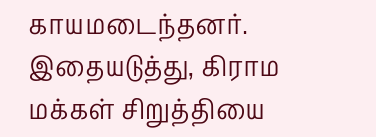காயமடைந்தனர். இதையடுத்து, கிராம மக்கள் சிறுத்தியை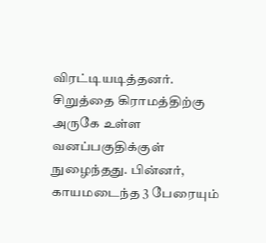விரட்டியடித்தனர். சிறுத்தை கிராமத்திற்கு அருகே உள்ள வனப்பகுதிக்குள் நுழைந்தது. பின்னர், காயமடைந்த 3 பேரையும்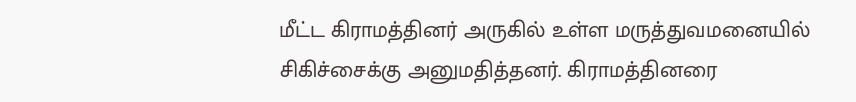மீட்ட கிராமத்தினர் அருகில் உள்ள மருத்துவமனையில் சிகிச்சைக்கு அனுமதித்தனர். கிராமத்தினரை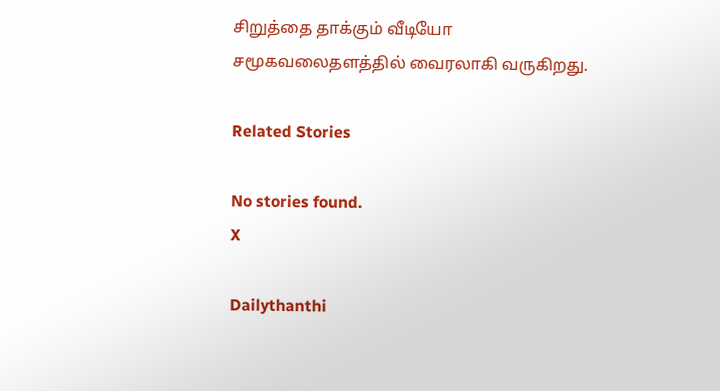சிறுத்தை தாக்கும் வீடியோ சமூகவலைதளத்தில் வைரலாகி வருகிறது.

Related Stories

No stories found.
X

Dailythanthi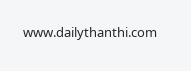www.dailythanthi.com